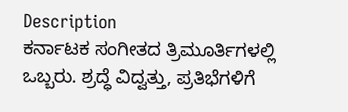Description
ಕರ್ನಾಟಕ ಸಂಗೀತದ ತ್ರಿಮೂರ್ತಿಗಳಲ್ಲಿ ಒಬ್ಬರು. ಶ್ರದ್ಧೆ ವಿದ್ವತ್ತು, ಪ್ರತಿಭೆಗಳಿಗೆ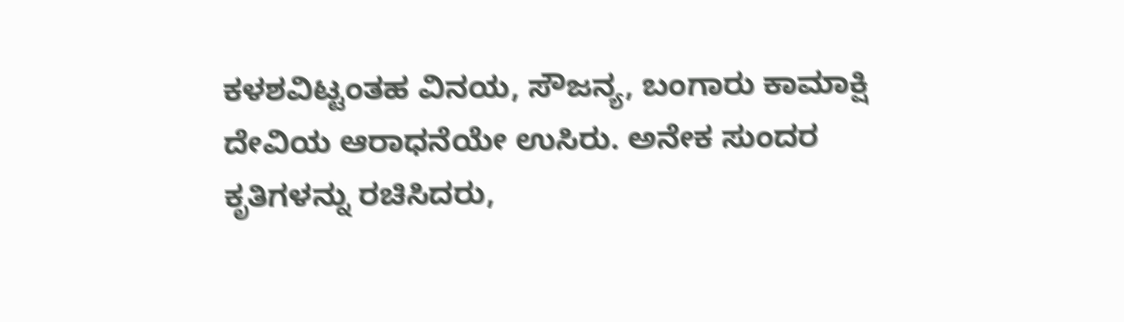ಕಳಶವಿಟ್ಟಂತಹ ವಿನಯ, ಸೌಜನ್ಯ, ಬಂಗಾರು ಕಾಮಾಕ್ಷಿ ದೇವಿಯ ಆರಾಧನೆಯೇ ಉಸಿರು. ಅನೇಕ ಸುಂದರ ಕೃತಿಗಳನ್ನು ರಚಿಸಿದರು,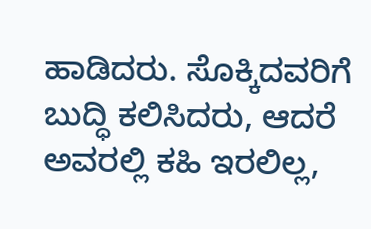ಹಾಡಿದರು. ಸೊಕ್ಕಿದವರಿಗೆ ಬುದ್ಧಿ ಕಲಿಸಿದರು, ಆದರೆ ಅವರಲ್ಲಿ ಕಹಿ ಇರಲಿಲ್ಲ,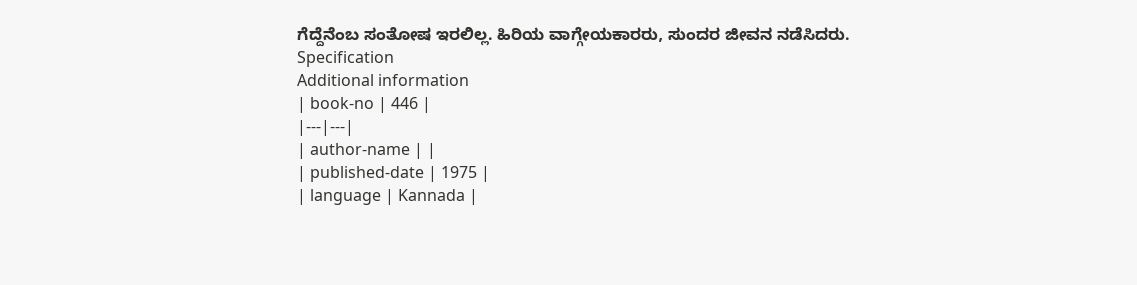ಗೆದ್ದೆನೆಂಬ ಸಂತೋಷ ಇರಲಿಲ್ಲ. ಹಿರಿಯ ವಾಗ್ಗೇಯಕಾರರು, ಸುಂದರ ಜೀವನ ನಡೆಸಿದರು.
Specification
Additional information
| book-no | 446 |
|---|---|
| author-name | |
| published-date | 1975 |
| language | Kannada |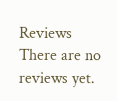Reviews
There are no reviews yet.